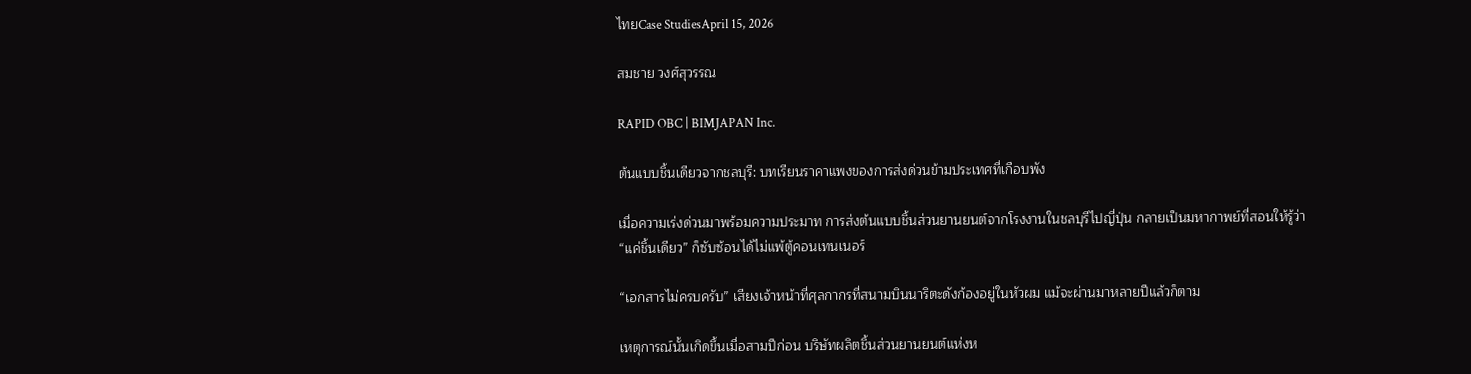ไทยCase StudiesApril 15, 2026

สมชาย วงศ์สุวรรณ

RAPID OBC | BIMJAPAN Inc.

ต้นแบบชิ้นเดียวจากชลบุรี: บทเรียนราคาแพงของการส่งด่วนข้ามประเทศที่เกือบพัง

เมื่อความเร่งด่วนมาพร้อมความประมาท การส่งต้นแบบชิ้นส่วนยานยนต์จากโรงงานในชลบุรีไปญี่ปุ่น กลายเป็นมหากาพย์ที่สอนให้รู้ว่า “แค่ชิ้นเดียว” ก็ซับซ้อนได้ไม่แพ้ตู้คอนเทนเนอร์

“เอกสารไม่ครบครับ” เสียงเจ้าหน้าที่ศุลกากรที่สนามบินนาริตะดังก้องอยู่ในหัวผม แม้จะผ่านมาหลายปีแล้วก็ตาม

เหตุการณ์นั้นเกิดขึ้นเมื่อสามปีก่อน บริษัทผลิตชิ้นส่วนยานยนต์แห่งห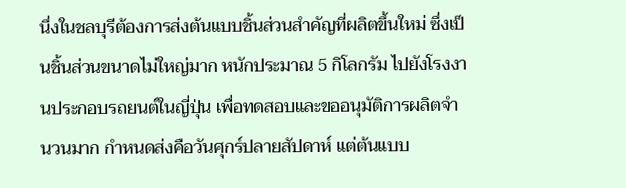นึ่งในชลบุรีต้องการส่งต้นแบบชิ้นส่วนสำคัญที่ผลิตขึ้นใหม่ ซึ่งเป็นชิ้นส่วนขนาดไม่ใหญ่มาก หนักประมาณ 5 กิโลกรัม ไปยังโรงงานประกอบรถยนต์ในญี่ปุ่น เพื่อทดสอบและขออนุมัติการผลิตจำนวนมาก กำหนดส่งคือวันศุกร์ปลายสัปดาห์ แต่ต้นแบบ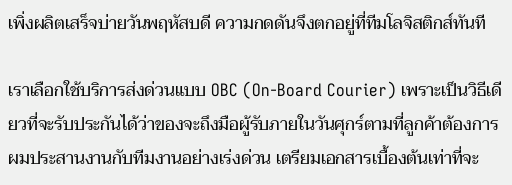เพิ่งผลิตเสร็จบ่ายวันพฤหัสบดี ความกดดันจึงตกอยู่ที่ทีมโลจิสติกส์ทันที

เราเลือกใช้บริการส่งด่วนแบบ OBC (On-Board Courier) เพราะเป็นวิธีเดียวที่จะรับประกันได้ว่าของจะถึงมือผู้รับภายในวันศุกร์ตามที่ลูกค้าต้องการ ผมประสานงานกับทีมงานอย่างเร่งด่วน เตรียมเอกสารเบื้องต้นเท่าที่จะ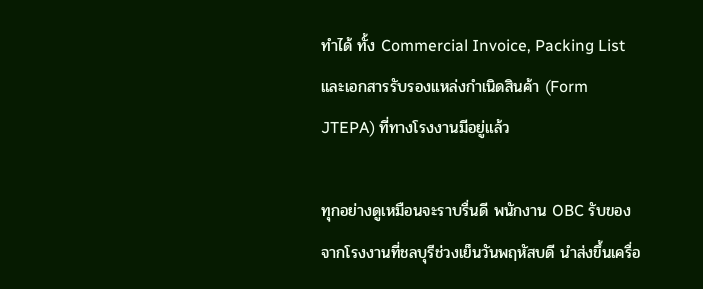ทำได้ ทั้ง Commercial Invoice, Packing List และเอกสารรับรองแหล่งกำเนิดสินค้า (Form JTEPA) ที่ทางโรงงานมีอยู่แล้ว

ทุกอย่างดูเหมือนจะราบรื่นดี พนักงาน OBC รับของจากโรงงานที่ชลบุรีช่วงเย็นวันพฤหัสบดี นำส่งขึ้นเครื่อ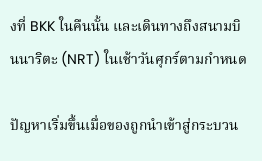งที่ BKK ในคืนนั้น และเดินทางถึงสนามบินนาริตะ (NRT) ในเช้าวันศุกร์ตามกำหนด

ปัญหาเริ่มขึ้นเมื่อของถูกนำเข้าสู่กระบวน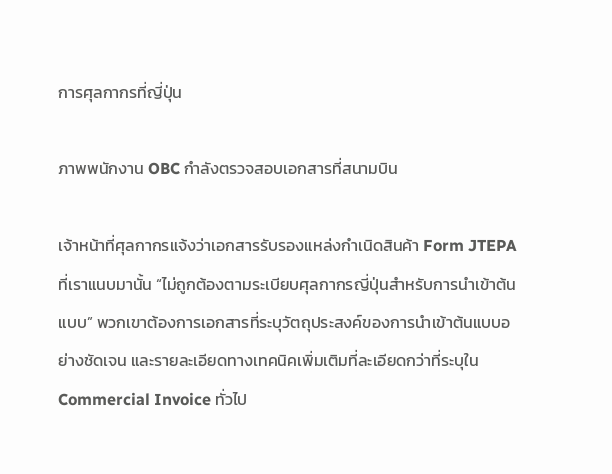การศุลกากรที่ญี่ปุ่น

ภาพพนักงาน OBC กำลังตรวจสอบเอกสารที่สนามบิน

เจ้าหน้าที่ศุลกากรแจ้งว่าเอกสารรับรองแหล่งกำเนิดสินค้า Form JTEPA ที่เราแนบมานั้น “ไม่ถูกต้องตามระเบียบศุลกากรญี่ปุ่นสำหรับการนำเข้าต้นแบบ” พวกเขาต้องการเอกสารที่ระบุวัตถุประสงค์ของการนำเข้าต้นแบบอย่างชัดเจน และรายละเอียดทางเทคนิคเพิ่มเติมที่ละเอียดกว่าที่ระบุใน Commercial Invoice ทั่วไป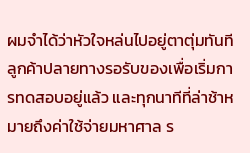ผมจำได้ว่าหัวใจหล่นไปอยู่ตาตุ่มทันที ลูกค้าปลายทางรอรับของเพื่อเริ่มการทดสอบอยู่แล้ว และทุกนาทีที่ล่าช้าหมายถึงค่าใช้จ่ายมหาศาล ร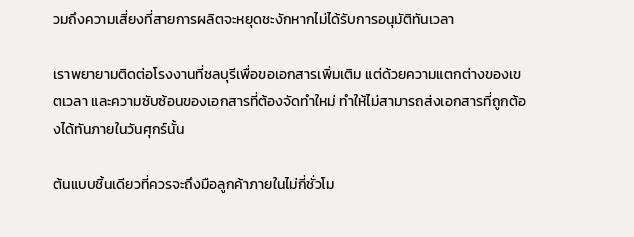วมถึงความเสี่ยงที่สายการผลิตจะหยุดชะงักหากไม่ได้รับการอนุมัติทันเวลา

เราพยายามติดต่อโรงงานที่ชลบุรีเพื่อขอเอกสารเพิ่มเติม แต่ด้วยความแตกต่างของเขตเวลา และความซับซ้อนของเอกสารที่ต้องจัดทำใหม่ ทำให้ไม่สามารถส่งเอกสารที่ถูกต้องได้ทันภายในวันศุกร์นั้น

ต้นแบบชิ้นเดียวที่ควรจะถึงมือลูกค้าภายในไม่กี่ชั่วโม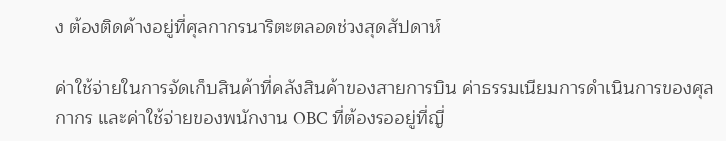ง ต้องติดค้างอยู่ที่ศุลกากรนาริตะตลอดช่วงสุดสัปดาห์

ค่าใช้จ่ายในการจัดเก็บสินค้าที่คลังสินค้าของสายการบิน ค่าธรรมเนียมการดำเนินการของศุลกากร และค่าใช้จ่ายของพนักงาน OBC ที่ต้องรออยู่ที่ญี่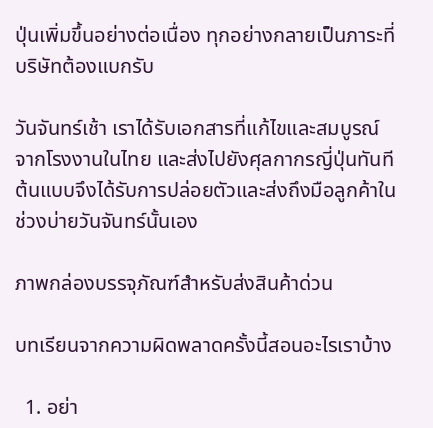ปุ่นเพิ่มขึ้นอย่างต่อเนื่อง ทุกอย่างกลายเป็นภาระที่บริษัทต้องแบกรับ

วันจันทร์เช้า เราได้รับเอกสารที่แก้ไขและสมบูรณ์จากโรงงานในไทย และส่งไปยังศุลกากรญี่ปุ่นทันที ต้นแบบจึงได้รับการปล่อยตัวและส่งถึงมือลูกค้าในช่วงบ่ายวันจันทร์นั้นเอง

ภาพกล่องบรรจุภัณฑ์สำหรับส่งสินค้าด่วน

บทเรียนจากความผิดพลาดครั้งนี้สอนอะไรเราบ้าง

  1. อย่า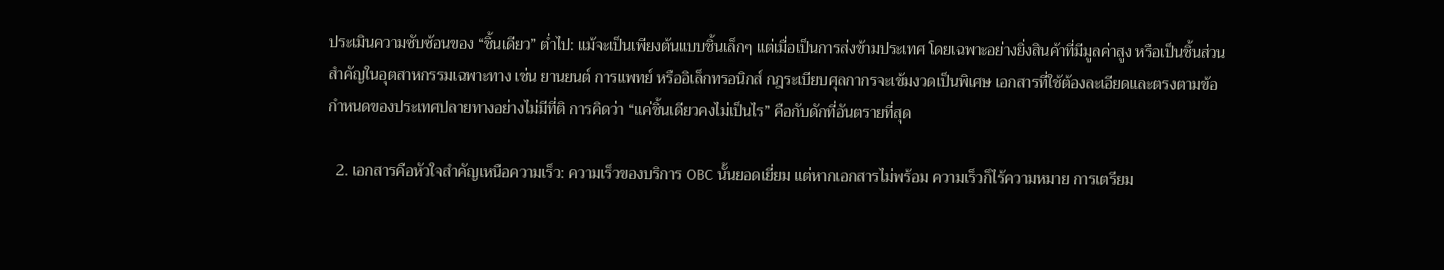ประเมินความซับซ้อนของ “ชิ้นเดียว” ต่ำไป: แม้จะเป็นเพียงต้นแบบชิ้นเล็กๆ แต่เมื่อเป็นการส่งข้ามประเทศ โดยเฉพาะอย่างยิ่งสินค้าที่มีมูลค่าสูง หรือเป็นชิ้นส่วนสำคัญในอุตสาหกรรมเฉพาะทาง เช่น ยานยนต์ การแพทย์ หรืออิเล็กทรอนิกส์ กฎระเบียบศุลกากรจะเข้มงวดเป็นพิเศษ เอกสารที่ใช้ต้องละเอียดและตรงตามข้อกำหนดของประเทศปลายทางอย่างไม่มีที่ติ การคิดว่า “แค่ชิ้นเดียวคงไม่เป็นไร” คือกับดักที่อันตรายที่สุด

  2. เอกสารคือหัวใจสำคัญเหนือความเร็ว: ความเร็วของบริการ OBC นั้นยอดเยี่ยม แต่หากเอกสารไม่พร้อม ความเร็วก็ไร้ความหมาย การเตรียม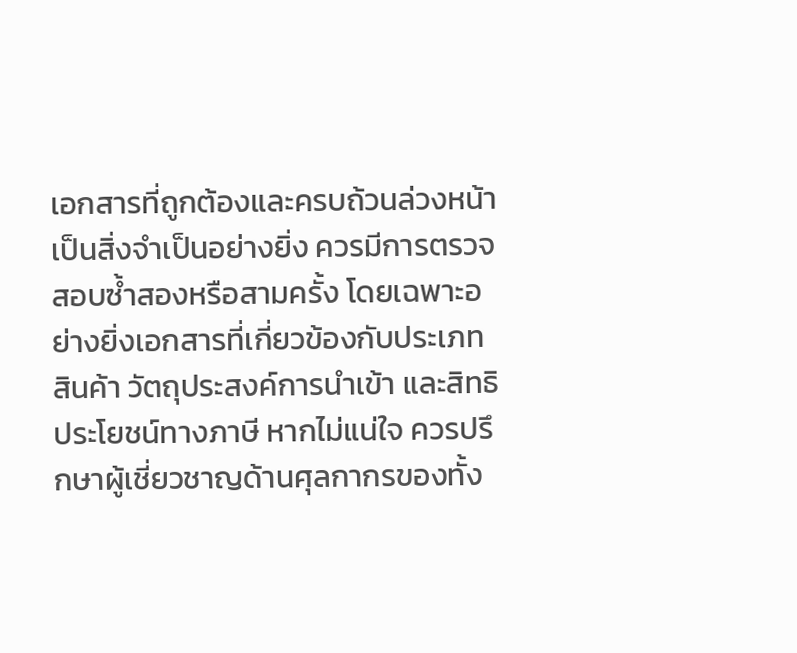เอกสารที่ถูกต้องและครบถ้วนล่วงหน้าเป็นสิ่งจำเป็นอย่างยิ่ง ควรมีการตรวจสอบซ้ำสองหรือสามครั้ง โดยเฉพาะอย่างยิ่งเอกสารที่เกี่ยวข้องกับประเภทสินค้า วัตถุประสงค์การนำเข้า และสิทธิประโยชน์ทางภาษี หากไม่แน่ใจ ควรปรึกษาผู้เชี่ยวชาญด้านศุลกากรของทั้ง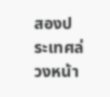สองประเทศล่วงหน้า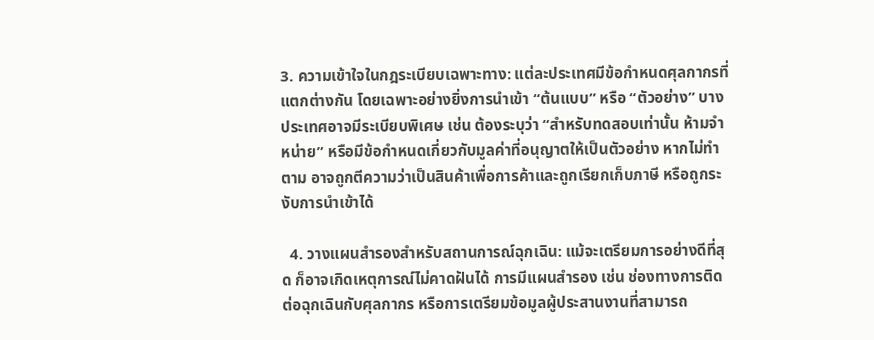3. ความเข้าใจในกฎระเบียบเฉพาะทาง: แต่ละประเทศมีข้อกำหนดศุลกากรที่แตกต่างกัน โดยเฉพาะอย่างยิ่งการนำเข้า “ต้นแบบ” หรือ “ตัวอย่าง” บางประเทศอาจมีระเบียบพิเศษ เช่น ต้องระบุว่า “สำหรับทดสอบเท่านั้น ห้ามจำหน่าย” หรือมีข้อกำหนดเกี่ยวกับมูลค่าที่อนุญาตให้เป็นตัวอย่าง หากไม่ทำตาม อาจถูกตีความว่าเป็นสินค้าเพื่อการค้าและถูกเรียกเก็บภาษี หรือถูกระงับการนำเข้าได้

  4. วางแผนสำรองสำหรับสถานการณ์ฉุกเฉิน: แม้จะเตรียมการอย่างดีที่สุด ก็อาจเกิดเหตุการณ์ไม่คาดฝันได้ การมีแผนสำรอง เช่น ช่องทางการติดต่อฉุกเฉินกับศุลกากร หรือการเตรียมข้อมูลผู้ประสานงานที่สามารถ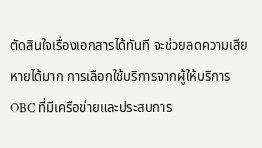ตัดสินใจเรื่องเอกสารได้ทันที จะช่วยลดความเสียหายได้มาก การเลือกใช้บริการจากผู้ให้บริการ OBC ที่มีเครือข่ายและประสบการ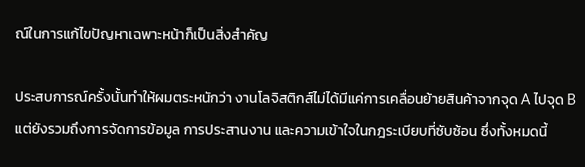ณ์ในการแก้ไขปัญหาเฉพาะหน้าก็เป็นสิ่งสำคัญ

ประสบการณ์ครั้งนั้นทำให้ผมตระหนักว่า งานโลจิสติกส์ไม่ได้มีแค่การเคลื่อนย้ายสินค้าจากจุด A ไปจุด B แต่ยังรวมถึงการจัดการข้อมูล การประสานงาน และความเข้าใจในกฎระเบียบที่ซับซ้อน ซึ่งทั้งหมดนี้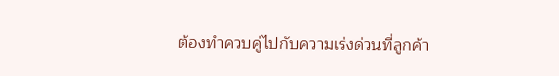ต้องทำควบคู่ไปกับความเร่งด่วนที่ลูกค้า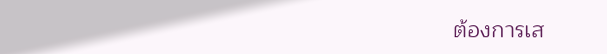ต้องการเส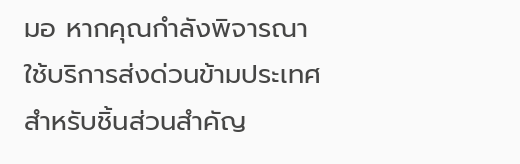มอ หากคุณกำลังพิจารณาใช้บริการส่งด่วนข้ามประเทศสำหรับชิ้นส่วนสำคัญ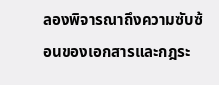ลองพิจารณาถึงความซับซ้อนของเอกสารและกฎระ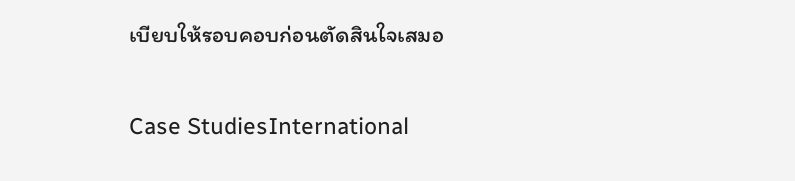เบียบให้รอบคอบก่อนตัดสินใจเสมอ

Case StudiesInternational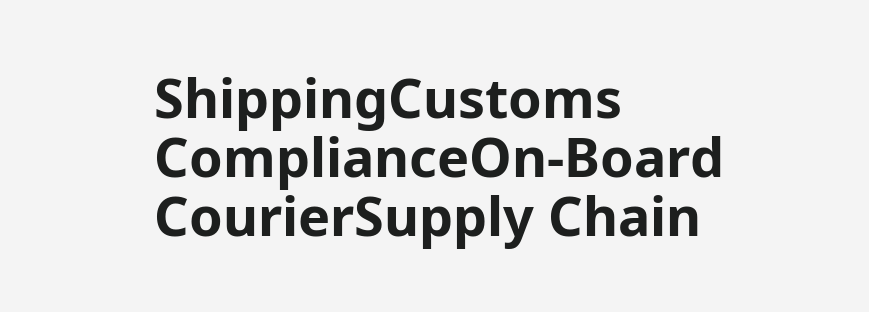ShippingCustoms ComplianceOn-Board CourierSupply Chain